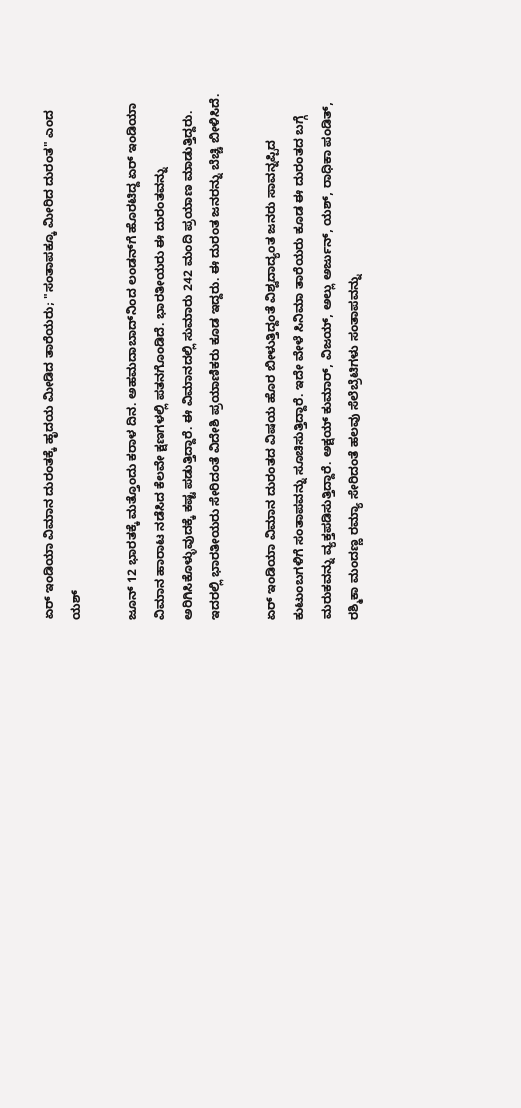ಏರ್ ಇಂಡಿಯಾ ವಿಮಾನ ದುರಂತಕ್ಕೆ ಹೃದಯ ಮೀಡಿದ ತಾರೆಯರು; "ಸಂತಾಪಕ್ಕೂ ಮೀರಿದ ದುರಂತ" ಎಂದ ಯಶ್

ಜೂನ್ 12 ಭಾರತಕ್ಕೆ ಮತ್ತೊಂದು ಕರಾಳ ದಿನ. ಅಹಮದಾಬಾದ್‌ನಿಂದ ಲಂಡನ್‌ಗೆ ಹೊರಟಿದ್ದ ಏರ್ ಇಂಡಿಯಾ ವಿಮಾನ ಹಾರಾಟ ನಡೆಸಿದ ಕೆಲವೇ ಕ್ಷಣಗಳಲ್ಲಿ ಪತನಗೊಂಡಿದೆ. ಭಾರತೀಯರು ಈ ದುರಂತವನ್ನು ಅರಿಗಿಸಿಕೊಳ್ಳುವುದಕ್ಕೆ ಕಷ್ಟ ಪಡುತ್ತಿದ್ದಾರೆ. ಈ ವಿಮಾನದಲ್ಲಿ ಸುಮಾರು 242 ಮಂದಿ ಪ್ರಯಾಣ ಮಾಡುತ್ತಿದ್ದರು. ಇದರಲ್ಲಿ ಭಾರತೀಯರು ಸೇರಿದಂತೆ ವಿದೇಶಿ ಪ್ರಯಾಣಿಕರು ಕೂಡ ಇದ್ದರು. ಈ ದುರಂತ ಜನರನ್ನು ಬೆಚ್ಚಿ ಬೀಳಿಸಿದೆ.

ಏರ್ ಇಂಡಿಯಾ ವಿಮಾನ ದುರಂತದ ವಿಷಯ ಹೊರ ಬೀಳುತ್ತಿದ್ದಂತೆ ವಿಶ್ವದಾದ್ಯಂತ ಜನರು ಸಾವನ್ನಪ್ಪಿದ ಕುಟುಂಬಗಳಿಗೆ ಸಂತಾಪವನ್ನು ಸೂಚಿಸುತ್ತಿದ್ದಾರೆ. ಇದೇ ವೇಳೆ ಸಿನಿಮಾ ತಾರೆಯರು ಕೂಡ ಈ ದುರಂತದ ಬಗ್ಗೆ ಮರುಕವನ್ನು ವ್ಯಕ್ತಪಡಿಸುತ್ತಿದ್ದಾರೆ. ಅಕ್ಷಯ್ ಕುಮಾರ್, ವಿಜಯ್, ಅಲ್ಲು ಅರ್ಜುನ್, ಯಶ್, ರಾಧಿಕಾ ಪಂಡಿತ್, ರಶ್ಮಿಕಾ ಮಂದಣ್ಣ ರಮ್ಯಾ ಸೇರಿದಂತೆ ಹಲವು ಸೆಲೆಬ್ರೆಟಿಗಳು ಸಂತಾಪವನ್ನು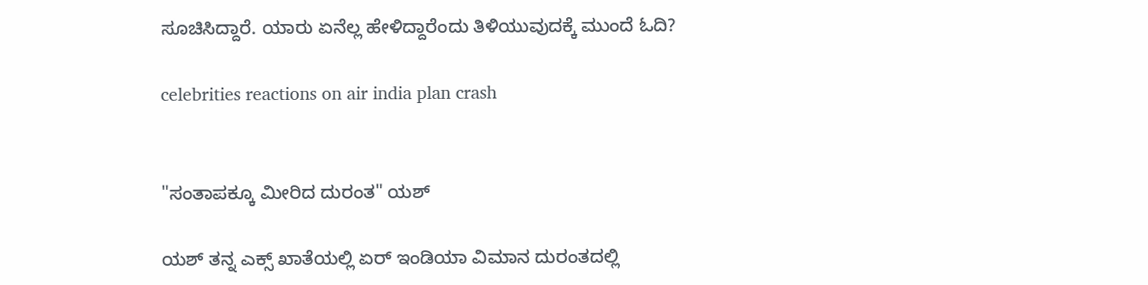ಸೂಚಿಸಿದ್ದಾರೆ. ಯಾರು ಏನೆಲ್ಲ ಹೇಳಿದ್ದಾರೆಂದು ತಿಳಿಯುವುದಕ್ಕೆ ಮುಂದೆ ಓದಿ?

celebrities reactions on air india plan crash


"ಸಂತಾಪಕ್ಕೂ ಮೀರಿದ ದುರಂತ" ಯಶ್

ಯಶ್ ತನ್ನ ಎಕ್ಸ್ ಖಾತೆಯಲ್ಲಿ ಏರ್ ಇಂಡಿಯಾ ವಿಮಾನ ದುರಂತದಲ್ಲಿ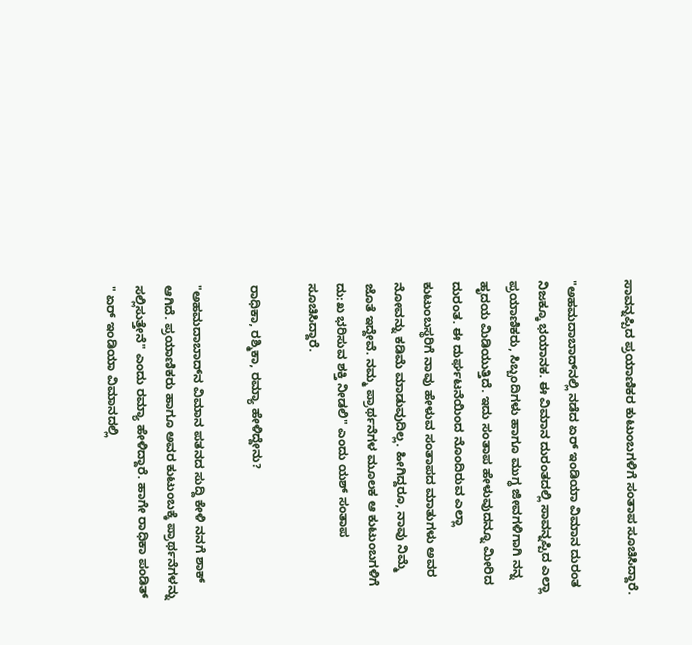ಸಾವನ್ನಪ್ಪಿದ ಪ್ರಯಾಣಿಕರ ಕುಟುಂಬಗಳಿಗೆ ಸಂತಾಪ ಸೂಚಿಸಿದ್ದಾರೆ.

"ಅಹಮದಾಬಾದ್‌ನಲ್ಲಿ ನಡೆದ ಏರ್ ಇಂಡಿಯಾ ವಿಮಾನ ದುರಂತ ನಿಜಕ್ಕೂ ಭಯಾನಕ. ಈ ವಿಮಾನ ದುರಂತದಲ್ಲಿ ಸಾವನ್ನಪ್ಪಿದ ಎಲ್ಲಾ ಪ್ರಯಾಣಿಕರು, ಸಿಬ್ಬಂದಿಗಳು ಹಾಗೂ ಮುಗ್ಧ ಜೀವಗಳಿಗಾಗಿ ನನ್ನ ಹೃದಯ ಮಿಡಿಯುತ್ತಿದೆ. ಇದು ಸಂತಾಪ ಹೇಳುವುದನ್ನೂ ಮೀರಿದ ದುರಂತ. ಈ ದುರ್ಘಟನೆಯಿಂದ ನೊಂದಿರುವ ಎಲ್ಲಾ ಕುಟುಂಬಸ್ಥರಿಗೆ ನಾವು ಹೇಳುವ ಸಂತಾಪದ ಮಾತುಗಳು ಅವರ ನೋವನ್ನು ಕಡಿಮೆ ಮಾಡುವುದಿಲ್ಲ. ಹೀಗಿದ್ದರೂ, ನಾವು ನಿಮ್ಮೆ ಜೊತೆ ಇದ್ದೇವೆ. ನಮ್ಮ ಪ್ರಾರ್ಥನೆಗಳ ಮೂಲಕ ಆ ಕುಟುಂಬಗಳಿಗೆ ದು:ಖ ಭರಿಸುವ ಶಕ್ತಿ ನೀಡಲಿ" ಎಂದು ಯಶ್ ಸಂತಾಪ ಸೂಚಿಸಿದ್ದಾರೆ.

ರಾಧಿಕಾ, ರಶ್ಮಿಕಾ, ರಮ್ಯಾ ಹೇಳಿದ್ದೇನು?

"ಅಹಮದಾಬಾದ್‌ನ ವಿಮಾನ ಪತನದ ಸುದ್ದಿ ಕೇಳಿ ನನಗೆ ಶಾಕ್ ಆಗಿದೆ. ಪ್ರಯಾಣಿಕರು ಹಾಗೂ ಅವರ ಕುಟುಂಬಕ್ಕೆ ಪ್ರಾರ್ಥನೆಗಳನ್ನು ಸಲ್ಲಿಸುತ್ತೇನೆ" ಎಂದು ರಮ್ಯಾ ಹೇಳಿದ್ದಾರೆ. ಹಾಗೇ ರಾಧಿಕಾ ಪಂಡಿತ್ " ಏರ್ ಇಂಡಿಯಾ ವಿಮಾನದಲ್ಲಿ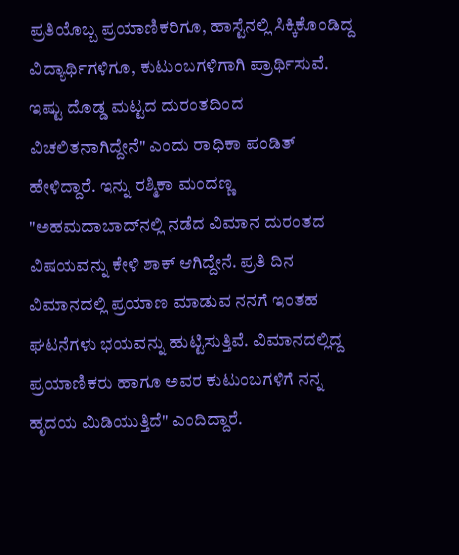ಪ್ರತಿಯೊಬ್ಬ ಪ್ರಯಾಣಿಕರಿಗೂ, ಹಾಸ್ಟೆನಲ್ಲಿ ಸಿಕ್ಕಿಕೊಂಡಿದ್ದ ವಿದ್ಯಾರ್ಥಿಗಳಿಗೂ, ಕುಟುಂಬಗಳಿಗಾಗಿ ಪ್ರಾರ್ಥಿಸುವೆ. ಇಷ್ಟು ದೊಡ್ಡ ಮಟ್ಟದ ದುರಂತದಿಂದ ವಿಚಲಿತನಾಗಿದ್ದೇನೆ" ಎಂದು ರಾಧಿಕಾ ಪಂಡಿತ್ ಹೇಳಿದ್ದಾರೆ. ಇನ್ನು ರಶ್ಮಿಕಾ ಮಂದಣ್ಣ "ಅಹಮದಾಬಾದ್‌ನಲ್ಲಿ ನಡೆದ ವಿಮಾನ ದುರಂತದ ವಿಷಯವನ್ನು ಕೇಳಿ ಶಾಕ್ ಆಗಿದ್ದೇನೆ. ಪ್ರತಿ ದಿನ ವಿಮಾನದಲ್ಲಿ ಪ್ರಯಾಣ ಮಾಡುವ ನನಗೆ ಇಂತಹ ಘಟನೆಗಳು ಭಯವನ್ನು ಹುಟ್ಟಿಸುತ್ತಿವೆ. ವಿಮಾನದಲ್ಲಿದ್ದ ಪ್ರಯಾಣಿಕರು ಹಾಗೂ ಅವರ ಕುಟುಂಬಗಳಿಗೆ ನನ್ನ ಹೃದಯ ಮಿಡಿಯುತ್ತಿದೆ" ಎಂದಿದ್ದಾರೆ.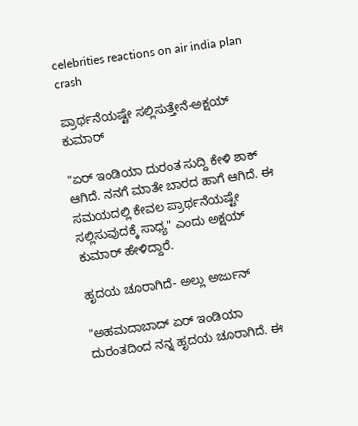celebrities reactions on air india plan crash

ಪ್ರಾರ್ಥನೆಯಷ್ಟೇ ಸಲ್ಲಿಸುತ್ತೇನೆ-ಅಕ್ಷಯ್ ಕುಮಾರ್

"ಏರ್ ಇಂಡಿಯಾ ದುರಂತ ಸುದ್ದಿ ಕೇಳಿ ಶಾಕ್ ಆಗಿದೆ. ನನಗೆ ಮಾತೇ ಬಾರದ ಹಾಗೆ ಆಗಿದೆ. ಈ ಸಮಯದಲ್ಲಿ ಕೇವಲ ಪ್ರಾರ್ಥನೆಯಷ್ಟೇ ಸಲ್ಲಿಸುವುದಕ್ಕೆ ಸಾಧ್ಯ" ಎಂದು ಅಕ್ಷಯ್ ಕುಮಾರ್ ಹೇಳಿದ್ದಾರೆ.

ಹೃದಯ ಚೂರಾಗಿದೆ- ಅಲ್ಲು ಅರ್ಜುನ್

"ಅಹಮದಾಬಾದ್ ಏರ್‌ ಇಂಡಿಯಾ ದುರಂತದಿಂದ ನನ್ನ ಹೃದಯ ಚೂರಾಗಿದೆ. ಈ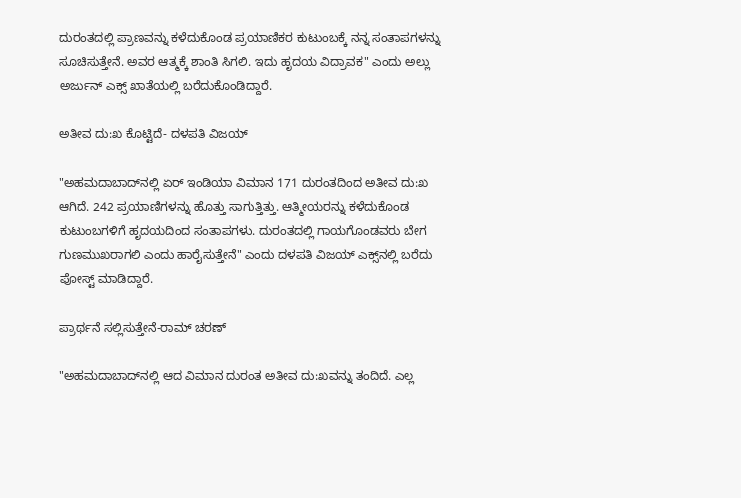ದುರಂತದಲ್ಲಿ ಪ್ರಾಣವನ್ನು ಕಳೆದುಕೊಂಡ ಪ್ರಯಾಣಿಕರ ಕುಟುಂಬಕ್ಕೆ ನನ್ನ ಸಂತಾಪಗಳನ್ನು ಸೂಚಿಸುತ್ತೇನೆ. ಅವರ ಆತ್ಮಕ್ಕೆ ಶಾಂತಿ ಸಿಗಲಿ. ಇದು ಹೃದಯ ವಿದ್ರಾವಕ" ಎಂದು ಅಲ್ಲು ಅರ್ಜುನ್ ಎಕ್ಸ್ ಖಾತೆಯಲ್ಲಿ ಬರೆದುಕೊಂಡಿದ್ದಾರೆ.

ಅತೀವ ದು:ಖ ಕೊಟ್ಟಿದೆ- ದಳಪತಿ ವಿಜಯ್

"ಅಹಮದಾಬಾದ್‌ನಲ್ಲಿ ಏರ್‌ ಇಂಡಿಯಾ ವಿಮಾನ 171 ದುರಂತದಿಂದ ಅತೀವ ದು:ಖ ಆಗಿದೆ. 242 ಪ್ರಯಾಣಿಗಳನ್ನು ಹೊತ್ತು ಸಾಗುತ್ತಿತ್ತು. ಆತ್ಮೀಯರನ್ನು ಕಳೆದುಕೊಂಡ ಕುಟುಂಬಗಳಿಗೆ ಹೃದಯದಿಂದ ಸಂತಾಪಗಳು. ದುರಂತದಲ್ಲಿ ಗಾಯಗೊಂಡವರು ಬೇಗ ಗುಣಮುಖರಾಗಲಿ ಎಂದು ಹಾರೈಸುತ್ತೇನೆ" ಎಂದು ದಳಪತಿ ವಿಜಯ್ ಎಕ್ಸ್‌ನಲ್ಲಿ ಬರೆದು ಪೋಸ್ಟ್ ಮಾಡಿದ್ದಾರೆ.

ಪ್ರಾರ್ಥನೆ ಸಲ್ಲಿಸುತ್ತೇನೆ-ರಾಮ್ ಚರಣ್

"ಅಹಮದಾಬಾದ್‌ನಲ್ಲಿ ಆದ ವಿಮಾನ ದುರಂತ ಅತೀವ ದು:ಖವನ್ನು ತಂದಿದೆ. ಎಲ್ಲ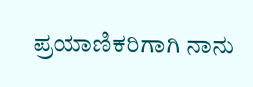ಪ್ರಯಾಣಿಕರಿಗಾಗಿ ನಾನು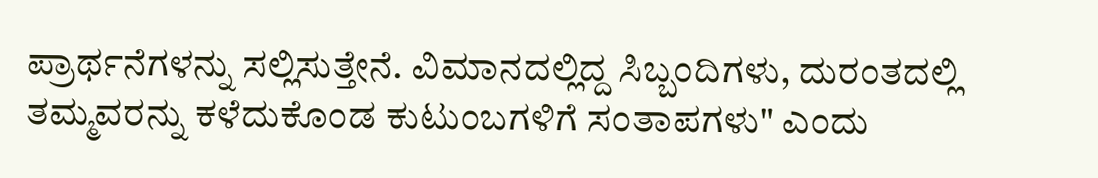ಪ್ರಾರ್ಥನೆಗಳನ್ನು ಸಲ್ಲಿಸುತ್ತೇನೆ. ವಿಮಾನದಲ್ಲಿದ್ದ ಸಿಬ್ಬಂದಿಗಳು, ದುರಂತದಲ್ಲಿ ತಮ್ಮವರನ್ನು ಕಳೆದುಕೊಂಡ ಕುಟುಂಬಗಳಿಗೆ ಸಂತಾಪಗಳು" ಎಂದು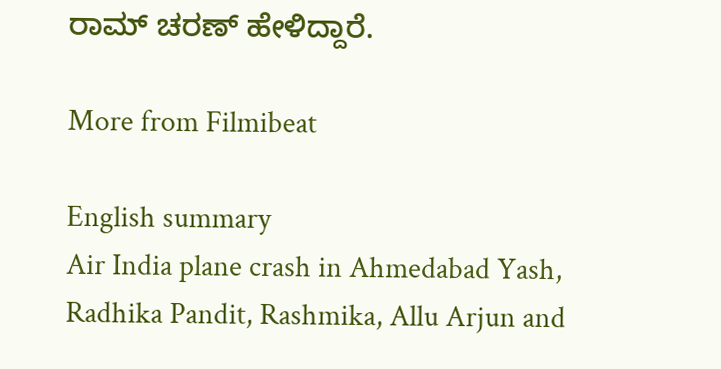ರಾಮ್ ಚರಣ್ ಹೇಳಿದ್ದಾರೆ.

More from Filmibeat

English summary
Air India plane crash in Ahmedabad Yash, Radhika Pandit, Rashmika, Allu Arjun and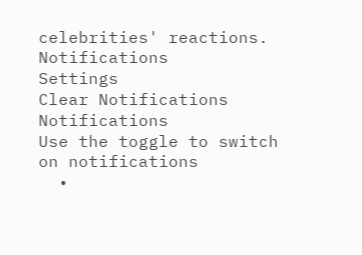celebrities' reactions.
Notifications
Settings
Clear Notifications
Notifications
Use the toggle to switch on notifications
  •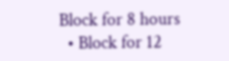Block for 8 hours
  • Block for 12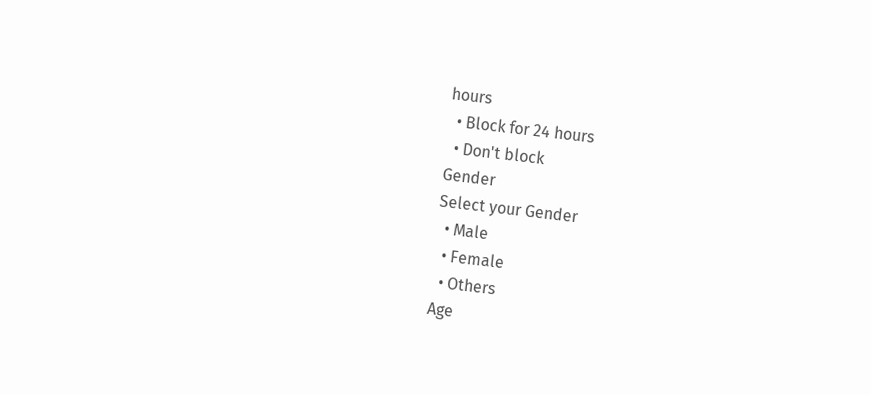hours
  • Block for 24 hours
  • Don't block
Gender
Select your Gender
  • Male
  • Female
  • Others
Age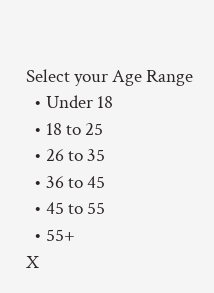Select your Age Range
  • Under 18
  • 18 to 25
  • 26 to 35
  • 36 to 45
  • 45 to 55
  • 55+
X